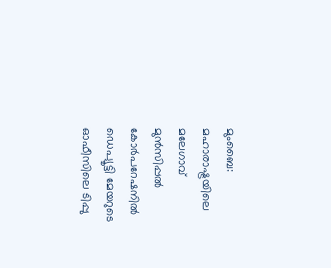മുംബൈ: മഹാരാഷ്ട്രയിലെ മലേഗാവ് മുൻസിപ്പൽ കോർപറേഷനിൽ ഡെപ്യൂട്ടി മേയറുടെ ഓഫീസിലെ ടിപ്പു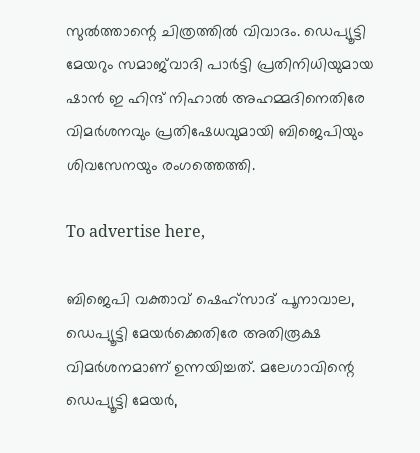സുൽത്താന്റെ ചിത്രത്തിൽ വിവാദം. ഡെപ്യൂട്ടി മേയറും സമാജ്‌വാദി പാർട്ടി പ്രതിനിധിയുമായ ഷാൻ ഇ ഹിന്ദ് നിഹാൽ അഹമ്മദിനെതിരേ വിമർശനവും പ്രതിഷേധവുമായി ബിജെപിയും ശിവസേനയും രംഗത്തെത്തി.

To advertise here,

ബിജെപി വക്താവ് ഷെഹ്‌സാദ് പൂനാവാല, ഡെപ്യൂട്ടി മേയർക്കെതിരേ അതിരൂക്ഷ വിമർശനമാണ് ഉന്നയിച്ചത്. മലേഗാവിന്റെ ഡെപ്യൂട്ടി മേയർ,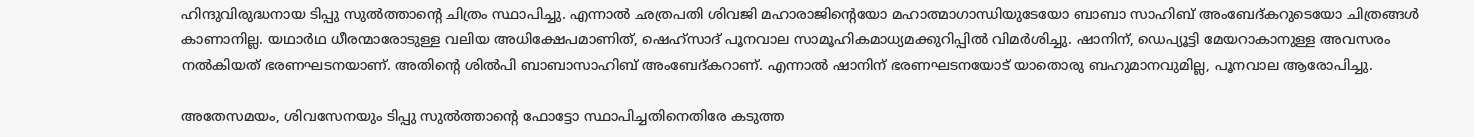ഹിന്ദുവിരുദ്ധനായ ടിപ്പു സുൽത്താന്റെ ചിത്രം സ്ഥാപിച്ചു. എന്നാൽ ഛത്രപതി ശിവജി മഹാരാജിന്റെയോ മഹാത്മാഗാന്ധിയുടേയോ ബാബാ സാഹിബ് അംബേദ്കറുടെയോ ചിത്രങ്ങൾ കാണാനില്ല. യഥാർഥ ധീരന്മാരോടുള്ള വലിയ അധിക്ഷേപമാണിത്, ഷെഹ്‌സാദ് പൂനവാല സാമൂഹികമാധ്യമക്കുറിപ്പിൽ വിമർശിച്ചു. ഷാനിന്, ഡെപ്യൂട്ടി മേയറാകാനുള്ള അവസരം നൽകിയത് ഭരണഘടനയാണ്. അതിന്റെ ശിൽപി ബാബാസാഹിബ് അംബേദ്കറാണ്. എന്നാൽ ഷാനിന് ഭരണഘടനയോട് യാതൊരു ബഹുമാനവുമില്ല, പൂനവാല ആരോപിച്ചു.

അതേസമയം, ശിവസേനയും ടിപ്പു സുൽത്താന്റെ ഫോട്ടോ സ്ഥാപിച്ചതിനെതിരേ കടുത്ത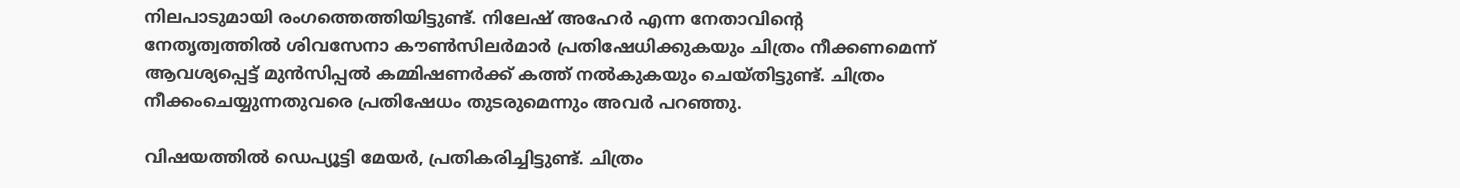നിലപാടുമായി രംഗത്തെത്തിയിട്ടുണ്ട്. നിലേഷ് അഹേർ എന്ന നേതാവിന്റെ നേതൃത്വത്തിൽ ശിവസേനാ കൗൺസിലർമാർ പ്രതിഷേധിക്കുകയും ചിത്രം നീക്കണമെന്ന് ആവശ്യപ്പെട്ട് മുൻസിപ്പൽ കമ്മിഷണർക്ക് കത്ത് നൽകുകയും ചെയ്തിട്ടുണ്ട്. ചിത്രം നീക്കംചെയ്യുന്നതുവരെ പ്രതിഷേധം തുടരുമെന്നും അവർ പറഞ്ഞു.

വിഷയത്തിൽ ഡെപ്യൂട്ടി മേയർ, പ്രതികരിച്ചിട്ടുണ്ട്. ചിത്രം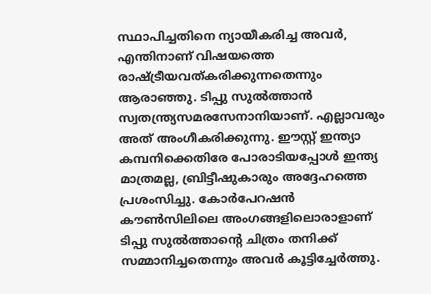സ്ഥാപിച്ചതിനെ ന്യായീകരിച്ച അവർ, എന്തിനാണ് വിഷയത്തെ രാഷ്ട്രീയവത്കരിക്കുന്നതെന്നും ആരാഞ്ഞു. ടിപ്പു സുൽത്താൻ സ്വതന്ത്ര്യസമരസേനാനിയാണ്. എല്ലാവരും അത് അംഗീകരിക്കുന്നു. ഈസ്റ്റ് ഇന്ത്യാ കമ്പനിക്കെതിരേ പോരാടിയപ്പോൾ ഇന്ത്യ മാത്രമല്ല, ബ്രിട്ടീഷുകാരും അദ്ദേഹത്തെ പ്രശംസിച്ചു. കോർപേറഷൻ കൗൺസിലിലെ അംഗങ്ങളിലൊരാളാണ് ടിപ്പു സുൽത്താന്റെ ചിത്രം തനിക്ക് സമ്മാനിച്ചതെന്നും അവർ കൂട്ടിച്ചേർത്തു.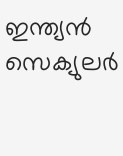ഇന്ത്യൻ സെക്യുലർ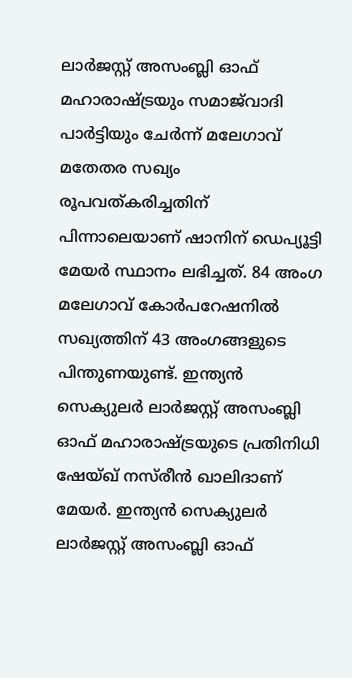ലാർജസ്റ്റ് അസംബ്ലി ഓഫ് മഹാരാഷ്ട്രയും സമാജ്‌വാദി പാർട്ടിയും ചേർന്ന് മലേഗാവ് മതേതര സഖ്യം രൂപവത്കരിച്ചതിന് പിന്നാലെയാണ് ഷാനിന് ഡെപ്യൂട്ടി മേയർ സ്ഥാനം ലഭിച്ചത്. 84 അംഗ മലേഗാവ് കോർപറേഷനിൽ സഖ്യത്തിന് 43 അംഗങ്ങളുടെ പിന്തുണയുണ്ട്. ഇന്ത്യൻ സെക്യുലർ ലാർജസ്റ്റ് അസംബ്ലി ഓഫ് മഹാരാഷ്ട്രയുടെ പ്രതിനിധി ഷേയ്ഖ് നസ്‌രീൻ ഖാലിദാണ് മേയർ. ഇന്ത്യൻ സെക്യുലർ ലാർജസ്റ്റ് അസംബ്ലി ഓഫ്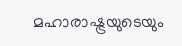മഹാരാഷ്ട്രയുടെയും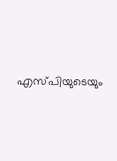എസ്പിയുടെയും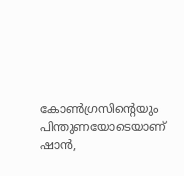കോൺഗ്രസിന്റെയും പിന്തുണയോടെയാണ് ഷാൻ,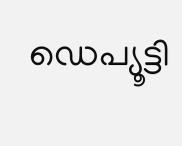ഡെപ്യൂട്ടി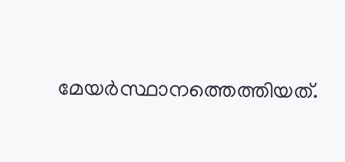മേയർസ്ഥാനത്തെത്തിയത്.